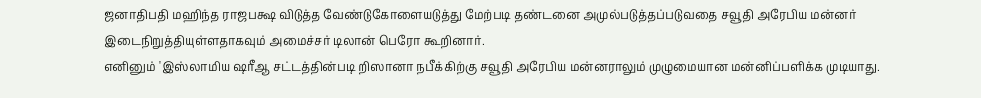ஜனாதிபதி மஹிந்த ராஜபக்ஷ விடுத்த வேண்டுகோளையடுத்து மேற்படி தண்டனை அமுல்படுத்தப்படுவதை சவூதி அரேபிய மன்னர் இடைநிறுத்தியுள்ளதாகவும் அமைச்சர் டிலான் பெரோ கூறினார்.
எனினும் 'இஸ்லாமிய ஷரீஆ சட்டத்தின்படி றிஸானா நபீக்கிற்கு சவூதி அரேபிய மன்னராலும் முழுமையான மன்னிப்பளிக்க முடியாது.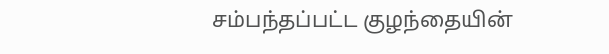சம்பந்தப்பட்ட குழந்தையின்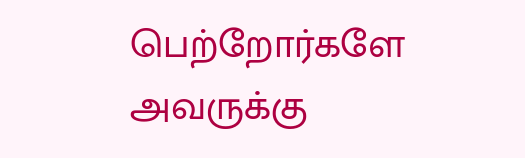பெற்றோர்களே அவருக்கு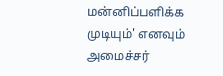மன்னிப்பளிக்க முடியும்' எனவும் அமைச்சர்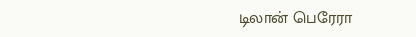டிலான் பெரேரா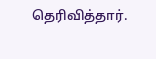தெரிவித்தார்.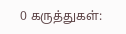0 கருத்துகள்: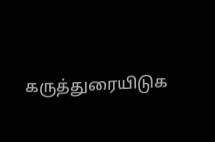கருத்துரையிடுக